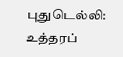புதுடெல்லி: உத்தரப்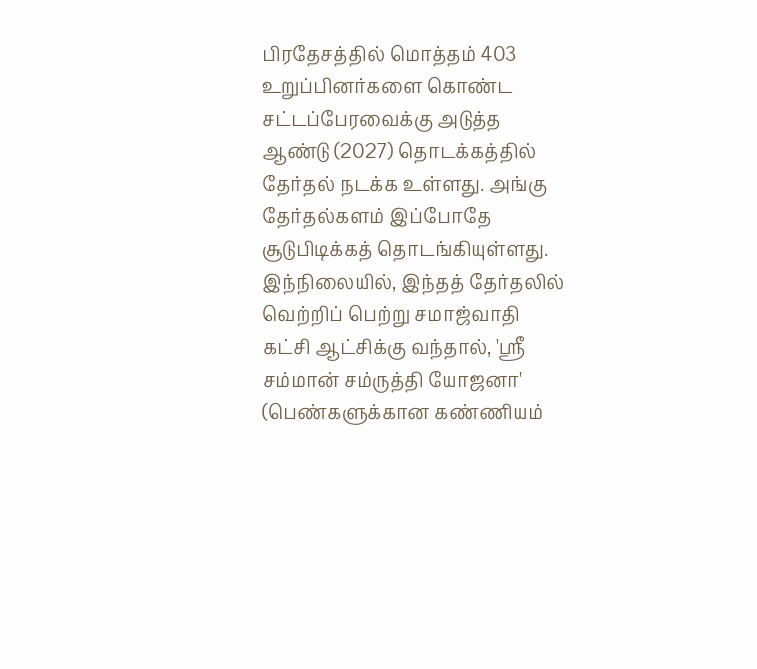பிரதேசத்தில் மொத்தம் 403 உறுப்பினர்களை கொண்ட சட்டப்பேரவைக்கு அடுத்த ஆண்டு (2027) தொடக்கத்தில் தேர்தல் நடக்க உள்ளது. அங்கு தேர்தல்களம் இப்போதே சூடுபிடிக்கத் தொடங்கியுள்ளது.
இந்நிலையில், இந்தத் தேர்தலில் வெற்றிப் பெற்று சமாஜ்வாதி கட்சி ஆட்சிக்கு வந்தால், 'ஸ்ரீ சம்மான் சம்ருத்தி யோஜனா' (பெண்களுக்கான கண்ணியம்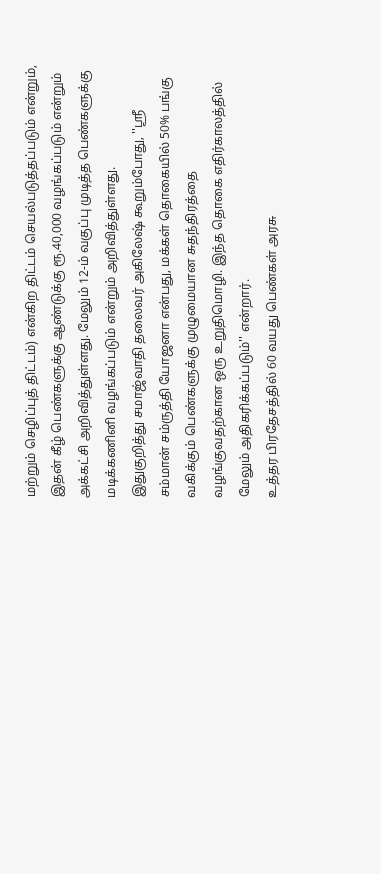மற்றும் செழிப்புத் திட்டம்) என்கிற திட்டம் செயல்படுத்தப்படும் என்றும், இதன் கீழ் பெண்களுக்கு ஆண்டுக்கு ரூ.40,000 வழங்கப்படும் என்றும் அக்கட்சி அறிவித்துள்ளது. மேலும் 12-ம் வகுப்பு முடித்த பெண்களுக்கு மடிக்கணினி வழங்கப்படும் என்றும் அறிவித்துள்ளது.
இதுகுறித்து சமாஜ்வாதி தலைவர் அகிலேஷ் கூறும்போது, ''ஸ்ரீ சம்மான் சம்ருத்தி யோஜனா என்பது, மக்கள் தொகையில் 50% பங்கு வகிக்கும் பெண்களுக்கு முழுமையான சுதந்திரத்தை வழங்குவதற்கான ஒரு உறுதிமொழி. இந்த தொகை எதிர்காலத்தில் மேலும் அதிகரிக்கப்படும்'' என்றார்.
உத்தர பிரதேசத்தில் 60 வயது பெண்கள் அரசு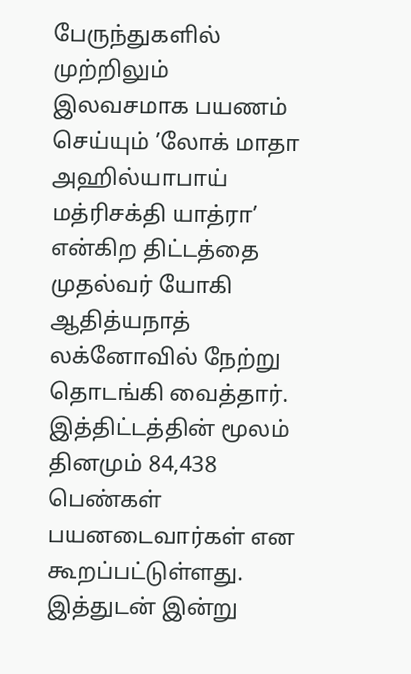பேருந்துகளில் முற்றிலும் இலவசமாக பயணம் செய்யும் ’லோக் மாதா அஹில்யாபாய் மத்ரிசக்தி யாத்ரா’ என்கிற திட்டத்தை முதல்வர் யோகி ஆதித்யநாத் லக்னோவில் நேற்று தொடங்கி வைத்தார். இத்திட்டத்தின் மூலம் தினமும் 84,438 பெண்கள் பயனடைவார்கள் என கூறப்பட்டுள்ளது.
இத்துடன் இன்று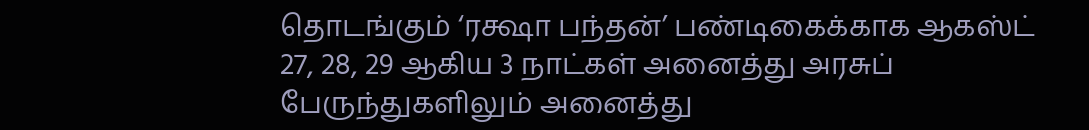தொடங்கும் ‘ரக்ஷா பந்தன்’ பண்டிகைக்காக ஆகஸ்ட் 27, 28, 29 ஆகிய 3 நாட்கள் அனைத்து அரசுப் பேருந்துகளிலும் அனைத்து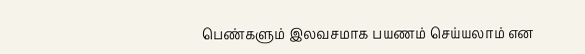பெண்களும் இலவசமாக பயணம் செய்யலாம் என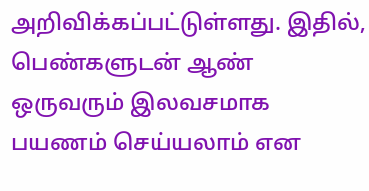அறிவிக்கப்பட்டுள்ளது. இதில், பெண்களுடன் ஆண் ஒருவரும் இலவசமாக பயணம் செய்யலாம் என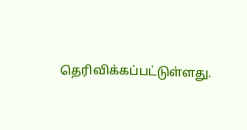தெரிவிக்கப்பட்டுள்ளது.